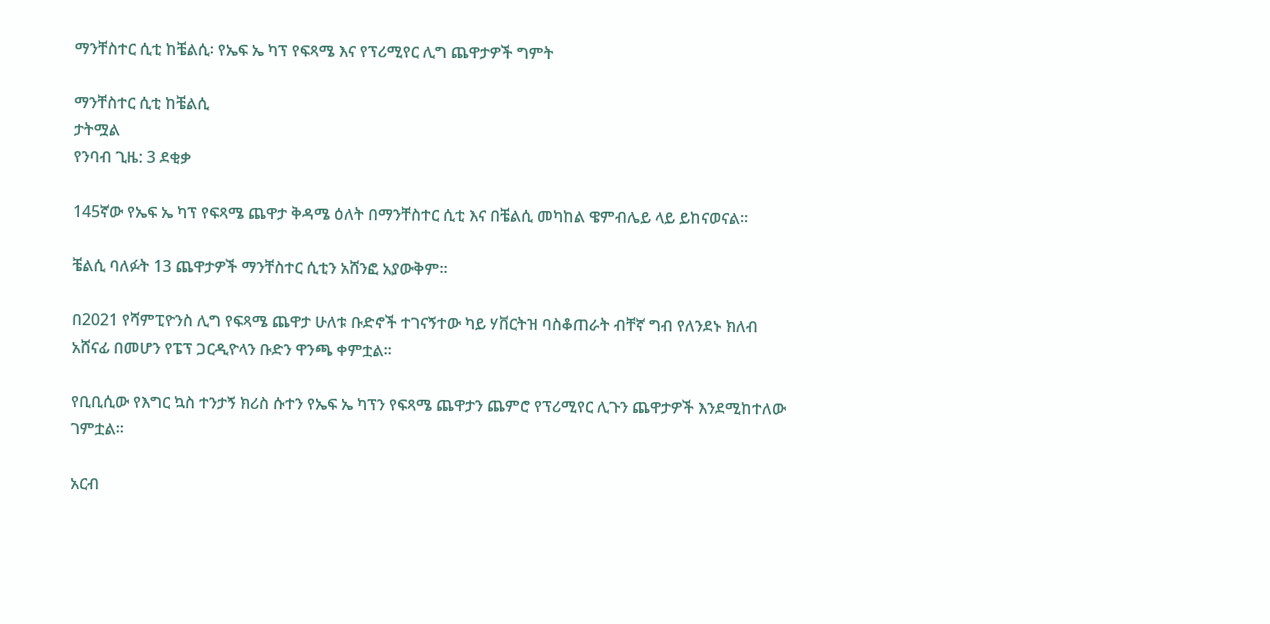ማንቸስተር ሲቲ ከቼልሲ፡ የኤፍ ኤ ካፕ የፍጻሜ እና የፕሪሚየር ሊግ ጨዋታዎች ግምት

ማንቸስተር ሲቲ ከቼልሲ
ታትሟል
የንባብ ጊዜ: 3 ደቂቃ

145ኛው የኤፍ ኤ ካፕ የፍጻሜ ጨዋታ ቅዳሜ ዕለት በማንቸስተር ሲቲ እና በቼልሲ መካከል ዌምብሌይ ላይ ይከናወናል።

ቼልሲ ባለፉት 13 ጨዋታዎች ማንቸስተር ሲቲን አሸንፎ አያውቅም።

በ2021 የሻምፒዮንስ ሊግ የፍጻሜ ጨዋታ ሁለቱ ቡድኖች ተገናኝተው ካይ ሃቨርትዝ ባስቆጠራት ብቸኛ ግብ የለንደኑ ክለብ አሸናፊ በመሆን የፔፕ ጋርዲዮላን ቡድን ዋንጫ ቀምቷል።

የቢቢሲው የእግር ኳስ ተንታኝ ክሪስ ሱተን የኤፍ ኤ ካፕን የፍጻሜ ጨዋታን ጨምሮ የፕሪሚየር ሊጉን ጨዋታዎች እንደሚከተለው ገምቷል።

አርብ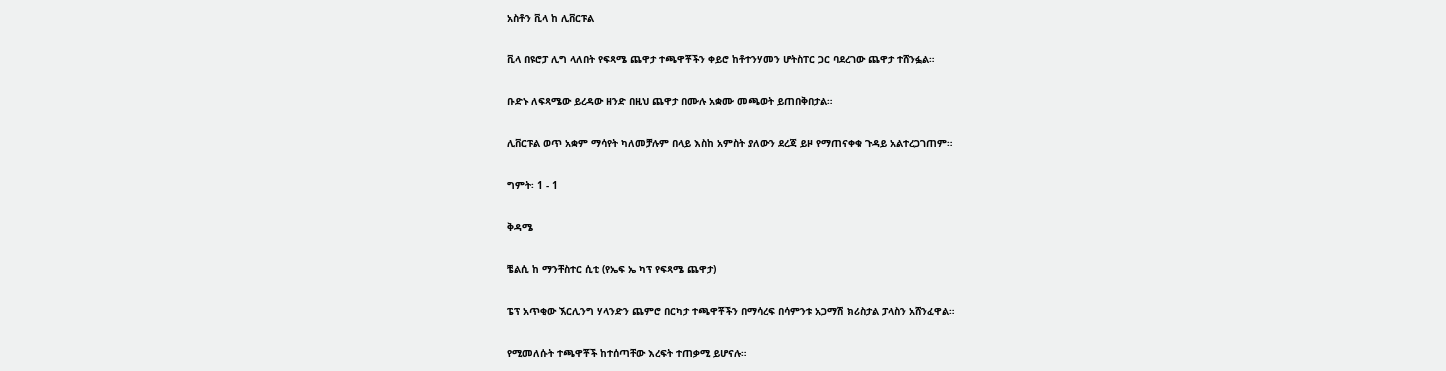አስቶን ቪላ ከ ሊቨርፑል

ቪላ በዩሮፓ ሊግ ላለበት የፍጻሜ ጨዋታ ተጫዋቾችን ቀይሮ ከቶተንሃመን ሆትስፐር ጋር ባደረገው ጨዋታ ተሸንፏል።

ቡድኑ ለፍጻሜው ይረዳው ዘንድ በዚህ ጨዋታ በሙሉ አቋሙ መጫወት ይጠበቅበታል።

ሊቨርፑል ወጥ አቋም ማሳየት ካለመቻሉም በላይ እስከ አምስት ያለውን ደረጃ ይዞ የማጠናቀቁ ጉዳይ አልተረጋገጠም።

ግምት፡ 1 - 1

ቅዳሜ

ቼልሲ ከ ማንቸስተር ሲቲ (የኤፍ ኤ ካፕ የፍጻሜ ጨዋታ)

ፔፕ አጥቂው ኧርሊንግ ሃላንድን ጨምሮ በርካታ ተጫዋቾችን በማሳረፍ በሳምንቱ አጋማሽ ክሪስታል ፓላስን አሸንፈዋል።

የሚመለሱት ተጫዋቾች ከተሰጣቸው እረፍት ተጠቃሚ ይሆናሉ።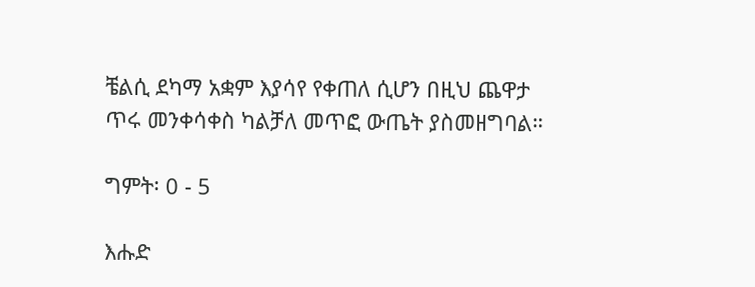ቼልሲ ደካማ አቋም እያሳየ የቀጠለ ሲሆን በዚህ ጨዋታ ጥሩ መንቀሳቀስ ካልቻለ መጥፎ ውጤት ያስመዘግባል።

ግምት፡ 0 - 5

እሑድ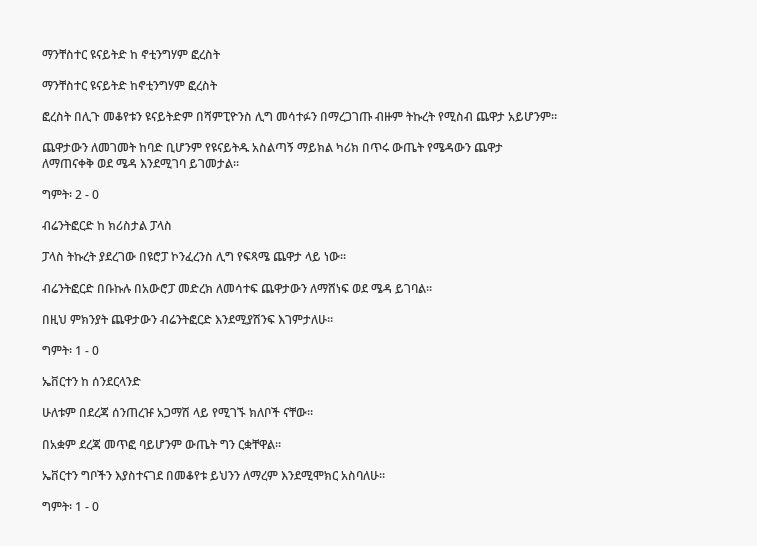ማንቸስተር ዩናይትድ ከ ኖቲንግሃም ፎረስት

ማንቸስተር ዩናይትድ ከኖቲንግሃም ፎረስት

ፎረስት በሊጉ መቆየቱን ዩናይትድም በሻምፒዮንስ ሊግ መሳተፉን በማረጋገጡ ብዙም ትኩረት የሚስብ ጨዋታ አይሆንም።

ጨዋታውን ለመገመት ከባድ ቢሆንም የዩናይትዱ አስልጣኝ ማይክል ካሪክ በጥሩ ውጤት የሜዳውን ጨዋታ ለማጠናቀቅ ወደ ሜዳ እንደሚገባ ይገመታል።

ግምት፡ 2 - 0

ብሬንትፎርድ ከ ክሪስታል ፓላስ

ፓላስ ትኩረት ያደረገው በዩሮፓ ኮንፈረንስ ሊግ የፍጻሜ ጨዋታ ላይ ነው።

ብሬንትፎርድ በቡኩሉ በአውሮፓ መድረክ ለመሳተፍ ጨዋታውን ለማሸነፍ ወደ ሜዳ ይገባል።

በዚህ ምክንያት ጨዋታውን ብሬንትፎርድ እንደሚያሽንፍ እገምታለሁ።

ግምት፡ 1 - 0

ኤቨርተን ከ ሰንደርላንድ

ሁለቱም በደረጃ ሰንጠረዡ አጋማሽ ላይ የሚገኙ ክለቦች ናቸው።

በአቋም ደረጃ መጥፎ ባይሆንም ውጤት ግን ርቋቸዋል።

ኤቨርተን ግቦችን እያስተናገደ በመቆየቱ ይህንን ለማረም እንደሚሞክር አስባለሁ።

ግምት፡ 1 - 0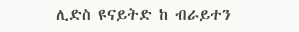ሊድስ ዩናይትድ ከ ብራይተን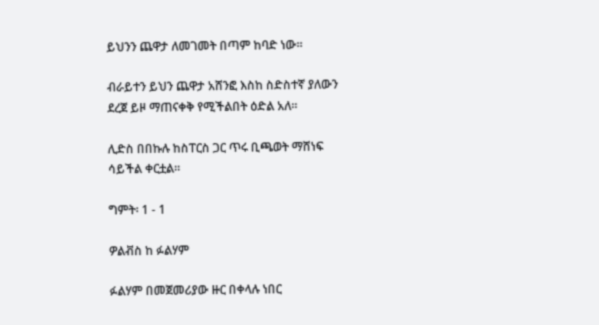ይህንን ጨዋታ ለመገመት በጣም ከባድ ነው።

ብራይተን ይህን ጨዋታ አሸንፎ እስከ ስድስተኛ ያለውን ደረጀ ይዞ ማጠናቀቅ የሚችልበት ዕድል አለ።

ሊድስ በበኩሉ ከስፐርስ ጋር ጥሩ ቢጫወት ማሸነፍ ሳይችል ቀርቷል።

ግምት፡ 1 - 1

ዎልቭስ ከ ፉልሃም

ፉልሃም በመጀመሪያው ዙር በቀላሉ ነበር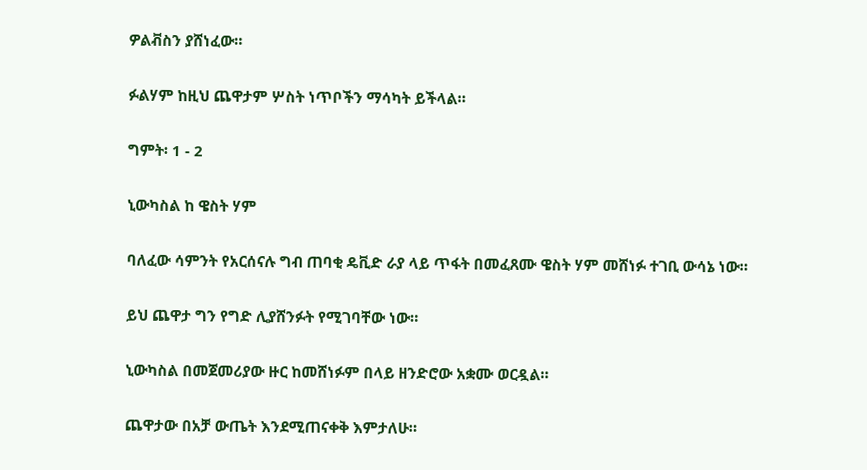ዎልቭስን ያሸነፈው።

ፉልሃም ከዚህ ጨዋታም ሦስት ነጥቦችን ማሳካት ይችላል።

ግምት፡ 1 - 2

ኒውካስል ከ ዌስት ሃም

ባለፈው ሳምንት የአርሰናሉ ግብ ጠባቂ ዴቪድ ራያ ላይ ጥፋት በመፈጸሙ ዌስት ሃም መሸነፉ ተገቢ ውሳኔ ነው።

ይህ ጨዋታ ግን የግድ ሊያሸንፉት የሚገባቸው ነው።

ኒውካስል በመጀመሪያው ዙር ከመሸነፉም በላይ ዘንድሮው አቋሙ ወርዷል።

ጨዋታው በአቻ ውጤት እንደሚጠናቀቅ እምታለሁ።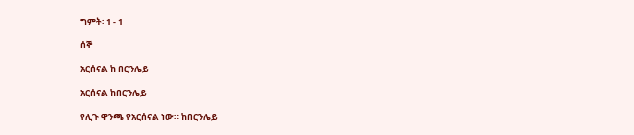ግምት፡ 1 - 1

ሰኞ

አርሰናል ከ በርንሌይ

አርሰናል ከበርንሌይ

የሊጉ ዋንጫ የአርሰናል ነው። ከበርንሌይ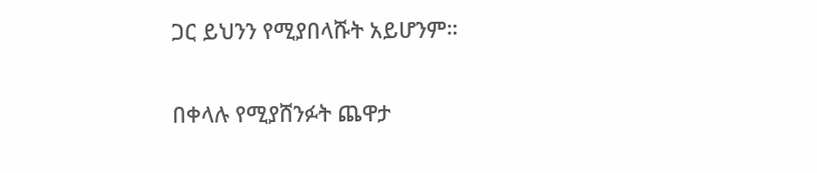ጋር ይህንን የሚያበላሹት አይሆንም።

በቀላሉ የሚያሸንፉት ጨዋታ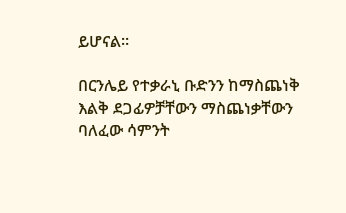ይሆናል።

በርንሌይ የተቃራኒ ቡድንን ከማስጨነቅ እልቅ ደጋፊዎቻቸውን ማስጨነቃቸውን ባለፈው ሳምንት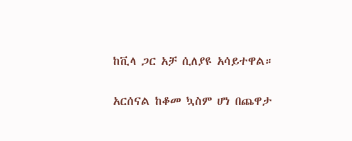ከቪላ ጋር አቻ ሲለያዩ አሳይተዋል።

አርሰናል ከቆመ ኳስም ሆነ በጨዋታ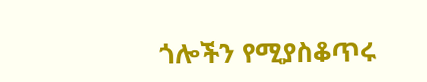ጎሎችን የሚያስቆጥሩ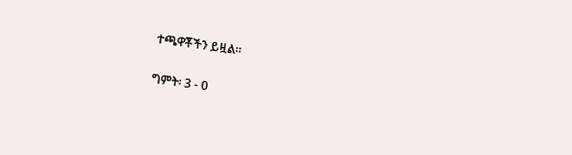ተጫዋቾችን ይዟል።

ግምት፡ 3 - 0